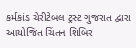કર્મકાંડ ચેરીટેબલ ટ્રસ્ટ ગુજરાત દ્વારા આયોજિત ચિંતન શિબિર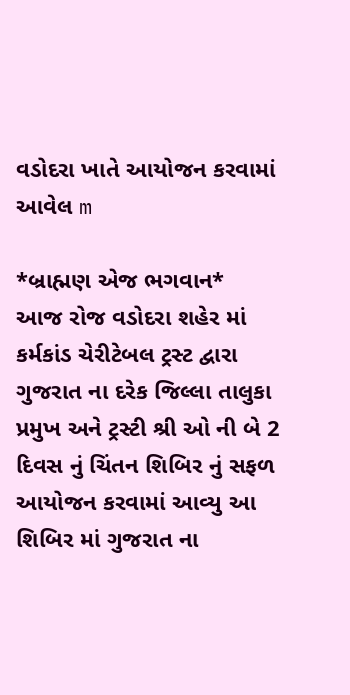વડોદરા ખાતે આયોજન કરવામાં આવેલ m

*બ્રાહ્મણ એજ ભગવાન*
આજ રોજ વડોદરા શહેર માં કર્મકાંડ ચેરીટેબલ ટ્રસ્ટ દ્વારા ગુજરાત ના દરેક જિલ્લા તાલુકા પ્રમુખ અને ટ્રસ્ટી શ્રી ઓ ની બે 2 દિવસ નું ચિંતન શિબિર નું સફળ આયોજન કરવામાં આવ્યુ આ શિબિર માં ગુજરાત ના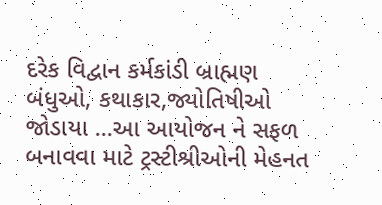દરેક વિદ્વાન કર્મકાંડી બ્રાહ્મણ બંધુઓ, કથાકાર,જ્યોતિષીઓ જોડાયા ...આ આયોજન ને સફળ બનાવવા માટે ટ્રસ્ટીશ્રીઓની મેહનત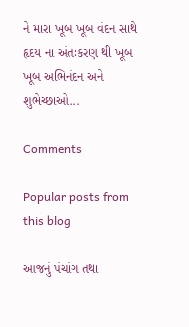ને મારા ખૂબ ખૂબ વંદન સાથે હૃદય ના અંતઃકરણ થી ખૂબ ખૂબ અભિનંદન અને શુભેચ્છાઓ...

Comments

Popular posts from this blog

આજનું પંચાંગ તથા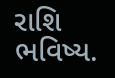રાશિ ભવિષ્ય.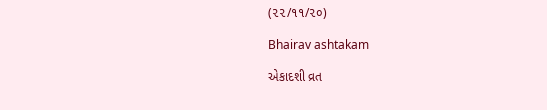(૨૨/૧૧/૨૦)

Bhairav ashtakam

એકાદશી વ્રત